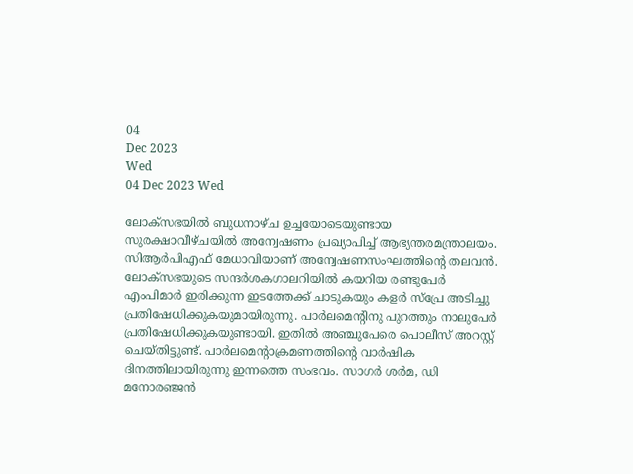04
Dec 2023
Wed
04 Dec 2023 Wed

ലോക്സഭയിൽ ബുധനാഴ്ച ഉച്ചയോടെയുണ്ടായ സുരക്ഷാവീഴ്ചയിൽ അന്വേഷണം പ്രഖ്യാപിച്ച് ആഭ്യന്തരമന്ത്രാലയം. സിആർപിഎഫ് മേധാവിയാണ് അന്വേഷണസംഘത്തിന്റെ തലവൻ. ലോക്സഭയുടെ സന്ദർശകഗാലറിയിൽ കയറിയ രണ്ടുപേർ എംപിമാർ ഇരിക്കുന്ന ഇടത്തേക്ക് ചാടുകയും കളർ സ്പ്രേ അടിച്ചു പ്രതിഷേധിക്കുകയുമായിരുന്നു. പാർലമെന്റിനു പുറത്തും നാലുപേർ പ്രതിഷേധിക്കുകയുണ്ടായി. ഇതിൽ അഞ്ചുപേരെ പൊലീസ് അറസ്റ്റ് ചെയ്തിട്ടുണ്ട്. പാർലമെന്റാക്രമണത്തിന്റെ വാർഷിക ദിനത്തിലായിരുന്നു ഇന്നത്തെ സംഭവം. സാഗർ ശർമ, ഡി മനോരഞ്ജൻ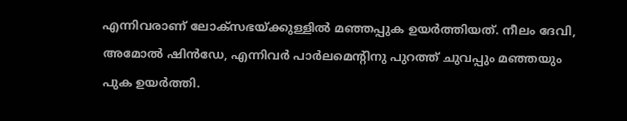എന്നിവരാണ് ലോക്സഭയ്ക്കുള്ളിൽ മഞ്ഞപ്പുക ഉയർത്തിയത്. നീലം ദേവി, അമോൽ ഷിൻഡേ, എന്നിവർ പാർലമെന്റിനു പുറത്ത് ചുവപ്പും മഞ്ഞയും പുക ഉയർത്തി.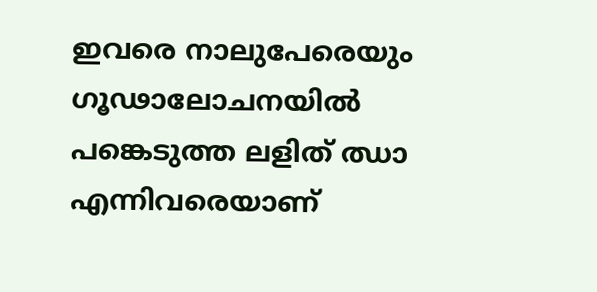ഇവരെ നാലുപേരെയും ഗൂഢാലോചനയിൽ പങ്കെടുത്ത ലളിത് ഝാ എന്നിവരെയാണ്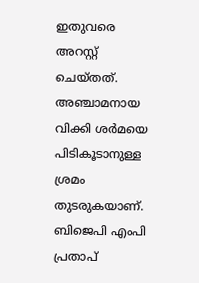ഇതുവരെ അറസ്റ്റ് ചെയ്തത്. അഞ്ചാമനായ വിക്കി ശർമയെ പിടികൂടാനുള്ള ശ്രമം തുടരുകയാണ്.
ബിജെപി എംപി പ്രതാപ്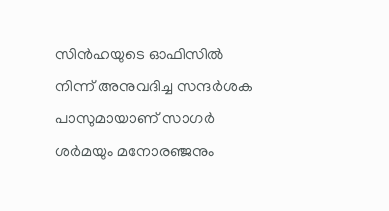സിൻഹയുടെ ഓഫിസിൽ നിന്ന് അനുവദിച്ച സന്ദർശക പാസുമായാണ് സാഗർ ശർമയും മനോരഞ്ജനും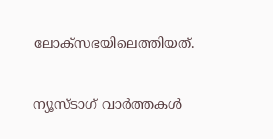ലോക്സഭയിലെത്തിയത്.

ന്യൂസ്ടാഗ് വാര്‍ത്തകള്‍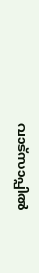വാട്‌സാപ്പില്‍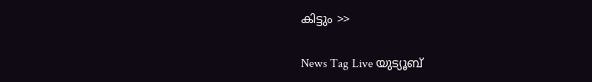കിട്ടും >>

News Tag Live യുട്യൂബ്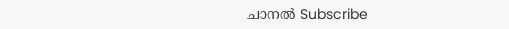ചാനല്‍ Subscribe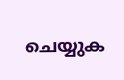ചെയ്യുക